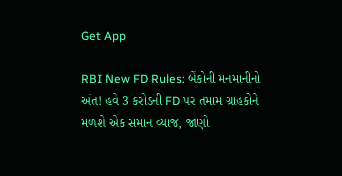Get App

RBI New FD Rules: બેંકોની મનમાનીનો અંત! હવે 3 કરોડની FD પર તમામ ગ્રાહકોને મળશે એક સમાન વ્યાજ, જાણો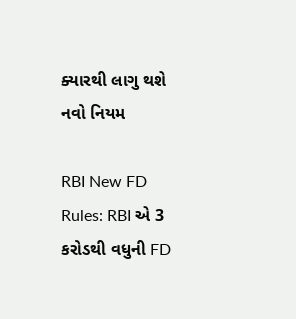ક્યારથી લાગુ થશે નવો નિયમ

RBI New FD Rules: RBI એ 3 કરોડથી વધુની FD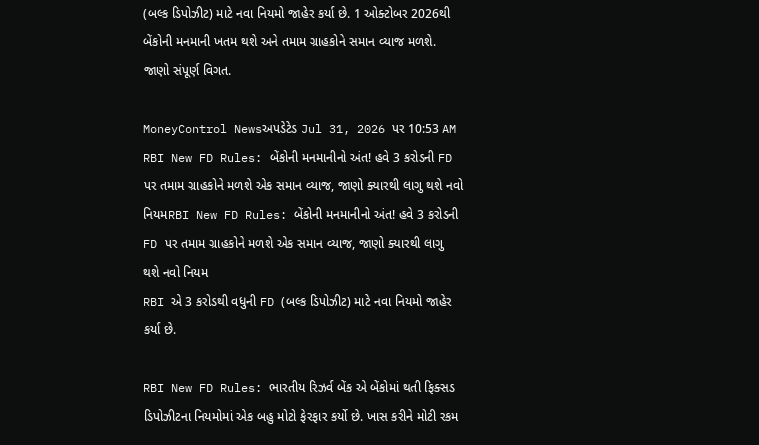(બલ્ક ડિપોઝીટ) માટે નવા નિયમો જાહેર કર્યા છે. 1 ઓક્ટોબર 2026થી બેંકોની મનમાની ખતમ થશે અને તમામ ગ્રાહકોને સમાન વ્યાજ મળશે. જાણો સંપૂર્ણ વિગત.

MoneyControl Newsઅપડેટેડ Jul 31, 2026 પર 10:53 AM
RBI New FD Rules: બેંકોની મનમાનીનો અંત! હવે 3 કરોડની FD પર તમામ ગ્રાહકોને મળશે એક સમાન વ્યાજ, જાણો ક્યારથી લાગુ થશે નવો નિયમRBI New FD Rules: બેંકોની મનમાનીનો અંત! હવે 3 કરોડની FD પર તમામ ગ્રાહકોને મળશે એક સમાન વ્યાજ, જાણો ક્યારથી લાગુ થશે નવો નિયમ
RBI એ 3 કરોડથી વધુની FD (બલ્ક ડિપોઝીટ) માટે નવા નિયમો જાહેર કર્યા છે.

RBI New FD Rules: ભારતીય રિઝર્વ બેંક એ બેંકોમાં થતી ફિક્સડ ડિપોઝીટના નિયમોમાં એક બહુ મોટો ફેરફાર કર્યો છે. ખાસ કરીને મોટી રકમ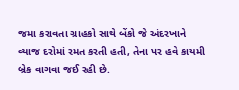જમા કરાવતા ગ્રાહકો સાથે બેંકો જે અંદરખાને વ્યાજ દરોમાં રમત કરતી હતી, તેના પર હવે કાયમી બ્રેક વાગવા જઈ રહી છે.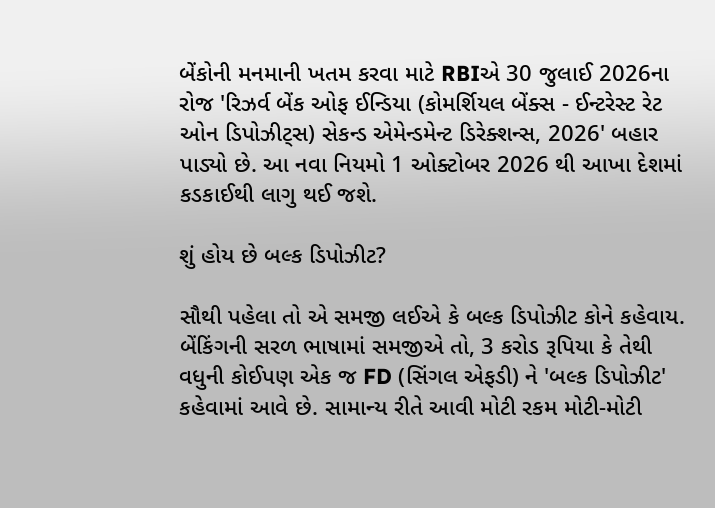બેંકોની મનમાની ખતમ કરવા માટે RBIએ 30 જુલાઈ 2026ના રોજ 'રિઝર્વ બેંક ઓફ ઈન્ડિયા (કોમર્શિયલ બેંક્સ - ઈન્ટરેસ્ટ રેટ ઓન ડિપોઝીટ્સ) સેકન્ડ એમેન્ડમેન્ટ ડિરેક્શન્સ, 2026' બહાર પાડ્યો છે. આ નવા નિયમો 1 ઓક્ટોબર 2026 થી આખા દેશમાં કડકાઈથી લાગુ થઈ જશે.

શું હોય છે બલ્ક ડિપોઝીટ?

સૌથી પહેલા તો એ સમજી લઈએ કે બલ્ક ડિપોઝીટ કોને કહેવાય. બેંકિંગની સરળ ભાષામાં સમજીએ તો, 3 કરોડ રૂપિયા કે તેથી વધુની કોઈપણ એક જ FD (સિંગલ એફડી) ને 'બલ્ક ડિપોઝીટ' કહેવામાં આવે છે. સામાન્ય રીતે આવી મોટી રકમ મોટી-મોટી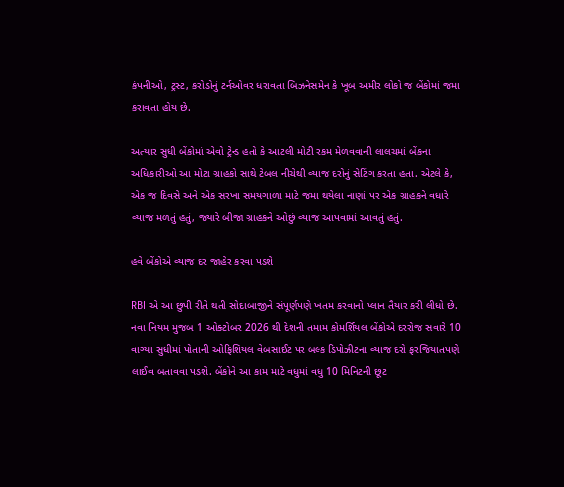કંપનીઓ, ટ્રસ્ટ, કરોડોનું ટર્નઓવર ધરાવતા બિઝનેસમેન કે ખૂબ અમીર લોકો જ બેંકોમાં જમા કરાવતા હોય છે.

અત્યાર સુધી બેંકોમાં એવો ટ્રેન્ડ હતો કે આટલી મોટી રકમ મેળવવાની લાલચમાં બેંકના અધિકારીઓ આ મોટા ગ્રાહકો સાથે ટેબલ નીચેથી વ્યાજ દરોનું સેટિંગ કરતા હતા. એટલે કે, એક જ દિવસે અને એક સરખા સમયગાળા માટે જમા થયેલા નાણાં પર એક ગ્રાહકને વધારે વ્યાજ મળતું હતું, જ્યારે બીજા ગ્રાહકને ઓછું વ્યાજ આપવામાં આવતું હતું.

હવે બેંકોએ વ્યાજ દર જાહેર કરવા પડશે

RBI એ આ છુપી રીતે થતી સોદાબાજીને સંપૂર્ણપણે ખતમ કરવાનો પ્લાન તૈયાર કરી લીધો છે. નવા નિયમ મુજબ 1 ઓક્ટોબર 2026 થી દેશની તમામ કોમર્શિયલ બેંકોએ દરરોજ સવારે 10 વાગ્યા સુધીમાં પોતાની ઓફિશિયલ વેબસાઈટ પર બલ્ક ડિપોઝીટના વ્યાજ દરો ફરજિયાતપણે લાઈવ બતાવવા પડશે. બેંકોને આ કામ માટે વધુમાં વધુ 10 મિનિટની છૂટ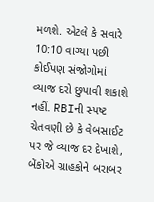મળશે. એટલે કે સવારે 10:10 વાગ્યા પછી કોઈપણ સંજોગોમાં વ્યાજ દરો છુપાવી શકાશે નહીં. RBIની સ્પષ્ટ ચેતવણી છે કે વેબસાઈટ પર જે વ્યાજ દર દેખાશે, બેંકોએ ગ્રાહકોને બરાબર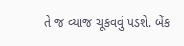તે જ વ્યાજ ચૂકવવું પડશે. બેંક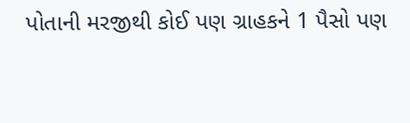પોતાની મરજીથી કોઈ પણ ગ્રાહકને 1 પૈસો પણ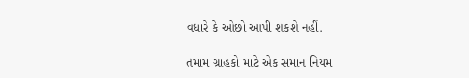વધારે કે ઓછો આપી શકશે નહીં.

તમામ ગ્રાહકો માટે એક સમાન નિયમ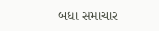બધા સમાચાર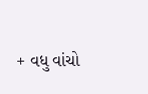+ વધુ વાંચો